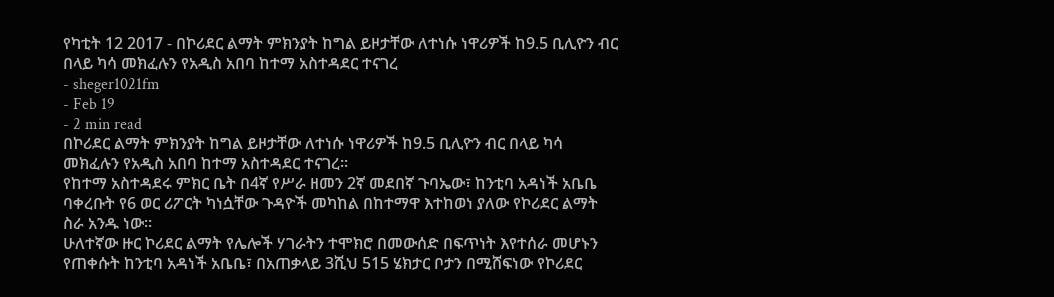የካቲት 12 2017 - በኮሪደር ልማት ምክንያት ከግል ይዞታቸው ለተነሱ ነዋሪዎች ከ9.5 ቢሊዮን ብር በላይ ካሳ መክፈሉን የአዲስ አበባ ከተማ አስተዳደር ተናገረ
- sheger1021fm
- Feb 19
- 2 min read
በኮሪደር ልማት ምክንያት ከግል ይዞታቸው ለተነሱ ነዋሪዎች ከ9.5 ቢሊዮን ብር በላይ ካሳ መክፈሉን የአዲስ አበባ ከተማ አስተዳደር ተናገረ፡፡
የከተማ አስተዳደሩ ምክር ቤት በ4ኛ የሥራ ዘመን 2ኛ መደበኛ ጉባኤው፣ ከንቲባ አዳነች አቤቤ ባቀረቡት የ6 ወር ሪፖርት ካነሷቸው ጉዳዮች መካከል በከተማዋ እተከወነ ያለው የኮሪደር ልማት ስራ አንዱ ነው፡፡
ሁለተኛው ዙር ኮሪደር ልማት የሌሎች ሃገራትን ተሞክሮ በመውሰድ በፍጥነት እየተሰራ መሆኑን የጠቀሱት ከንቲባ አዳነች አቤቤ፣ በአጠቃላይ 3ሺህ 515 ሄክታር ቦታን በሚሸፍነው የኮሪደር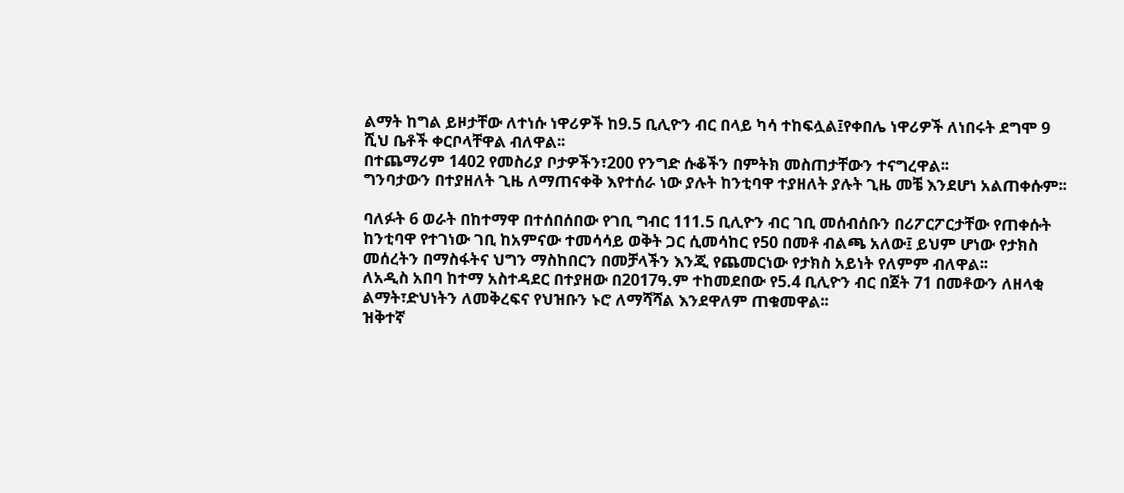ልማት ከግል ይዞታቸው ለተነሱ ነዋሪዎች ከ9.5 ቢሊዮን ብር በላይ ካሳ ተከፍሏል፤የቀበሌ ነዋሪዎች ለነበሩት ደግሞ 9 ሺህ ቤቶች ቀርቦላቸዋል ብለዋል፡፡
በተጨማሪም 1402 የመስሪያ ቦታዎችን፣200 የንግድ ሱቆችን በምትክ መስጠታቸውን ተናግረዋል፡፡
ግንባታውን በተያዘለት ጊዜ ለማጠናቀቅ እየተሰራ ነው ያሉት ከንቲባዋ ተያዘለት ያሉት ጊዜ መቼ እንደሆነ አልጠቀሱም፡፡

ባለፉት 6 ወራት በከተማዋ በተሰበሰበው የገቢ ግብር 111.5 ቢሊዮን ብር ገቢ መሰብሰቡን በሪፖርፖርታቸው የጠቀሱት ከንቲባዋ የተገነው ገቢ ከአምናው ተመሳሳይ ወቅት ጋር ሲመሳከር የ50 በመቶ ብልጫ አለው፤ ይህም ሆነው የታክስ መሰረትን በማስፋትና ህግን ማስከበርን በመቻላችን እንጂ የጨመርነው የታክስ አይነት የለምም ብለዋል፡፡
ለአዲስ አበባ ከተማ አስተዳደር በተያዘው በ2017ዓ.ም ተከመደበው የ5.4 ቢሊዮን ብር በጀት 71 በመቶውን ለዘላቂ ልማት፣ድህነትን ለመቅረፍና የህዝቡን ኑሮ ለማሻሻል እንደዋለም ጠቁመዋል፡፡
ዝቅተኛ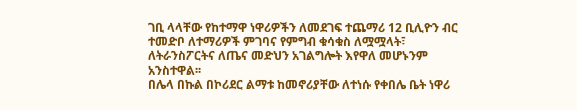ገቢ ላላቸው የከተማዋ ነዋሪዎችን ለመደገፍ ተጨማሪ 12 ቢሊዮን ብር ተመድቦ ለተማሪዎች ምገባና የምግብ ቁሳቁስ ለሟሟላት፣ ለትራንስፖርትና ለጤና መድህን አገልግሎት እየዋለ መሆኑንም አንስተዋል፡፡
በሌላ በኩል በኮሪደር ልማቱ ከመኖሪያቸው ለተነሱ የቀበሌ ቤት ነዋሪ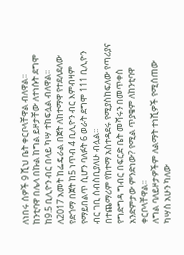ለነበሩ ሰዎች 9 ሺህ ቤት ቀርቦላቸዋል ብለዋል፡፡
ከንቲባዋ በሌላ በኩል ከግል ይዞታቸው ለተነሱት ደግሞ ከ9.5 ቢሊዮን ብር በላይ ካሣ ተከፍሏል ብለዋል፡፡
ለ2017 አመት ከፌዴራል በጀት ለከተማዋ የተደለደለው የድጎማ በጀት ከ5 ነጥብ 4 ቢሊዮን ብር እምብዛም የማይበልጥ ሲሆን ባለፉት 6 ወራት ደግሞ 111 ቢሊዮን ብር ገቢ ሰብስቢያለሁ ብሏል፡፡
በተጨማሪም የከተማ አስተዳደሩ የሚያስከፍለው የጣሪያና የግድግዳ ግብር በፍርድ ቤት መሻሩን በመጥቀስ አንድምታው ምንድነው? የሚል ጥያቄም ለከንቲባዋ ቀርቦላቸዋል፡፡
ለግል ባለይዞታዎችም ለልማት ተነሺዎች የሚሰጠው ካሣስ አሁን ካለው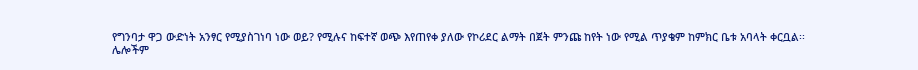የግንባታ ዋጋ ውድነት አንፃር የሚያስገነባ ነው ወይ? የሚሉና ከፍተኛ ወጭ እየጠየቀ ያለው የኮሪደር ልማት በጀት ምንጩ ከየት ነው የሚል ጥያቄም ከምክር ቤቱ አባላት ቀርቧል፡፡
ሌሎችም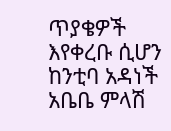ጥያቄዎች እየቀረቡ ሲሆን ከንቲባ አዳነች አቤቤ ምላሽ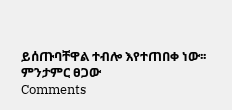ይሰጡባቸዋል ተብሎ እየተጠበቀ ነው፡፡
ምንታምር ፀጋው
Comments